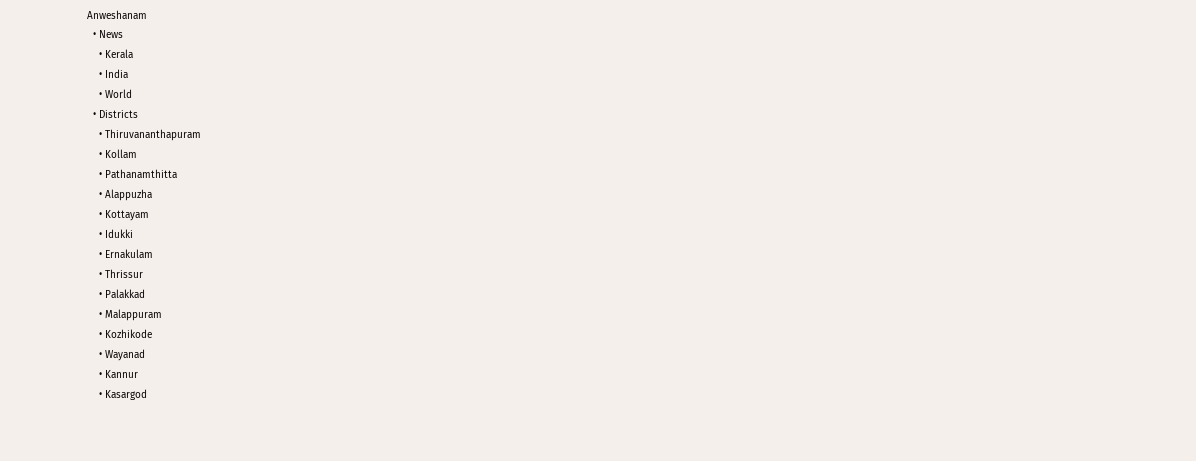Anweshanam
  • News
    • Kerala
    • India
    • World
  • Districts
    • Thiruvananthapuram
    • Kollam
    • Pathanamthitta
    • Alappuzha
    • Kottayam
    • Idukki
    • Ernakulam
    • Thrissur
    • Palakkad
    • Malappuram
    • Kozhikode
    • Wayanad
    • Kannur
    • Kasargod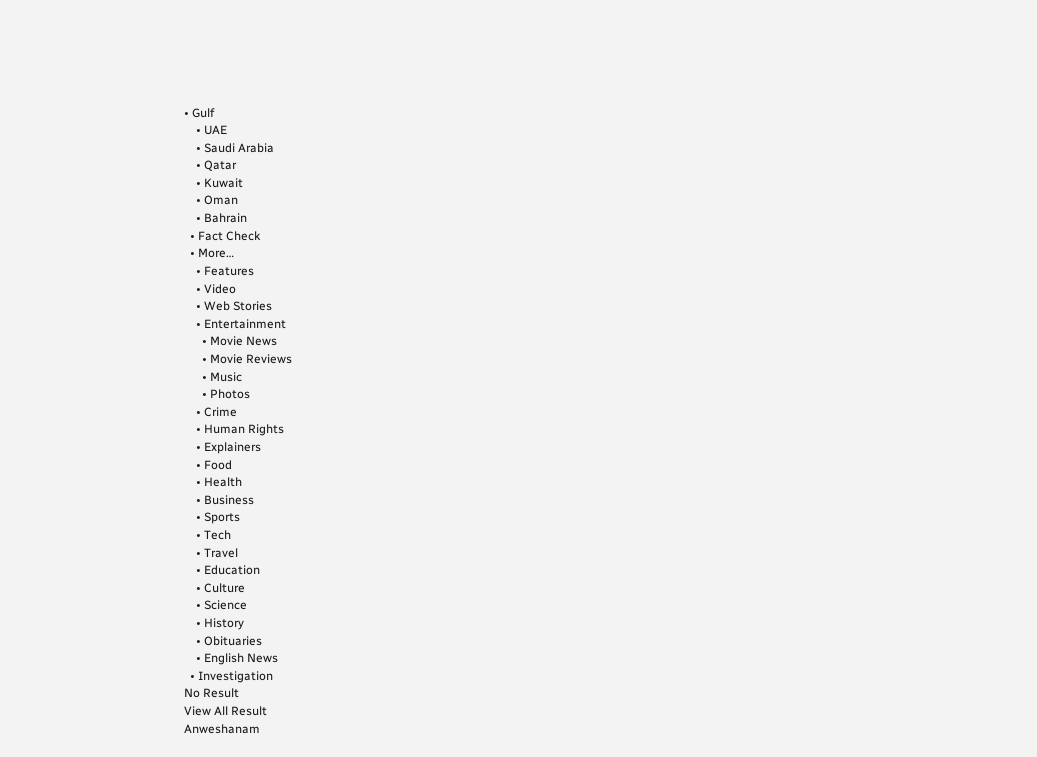• Gulf
    • UAE
    • Saudi Arabia
    • Qatar
    • Kuwait
    • Oman
    • Bahrain
  • Fact Check
  • More…
    • Features
    • Video
    • Web Stories
    • Entertainment
      • Movie News
      • Movie Reviews
      • Music
      • Photos
    • Crime
    • Human Rights
    • Explainers
    • Food
    • Health
    • Business
    • Sports
    • Tech
    • Travel
    • Education
    • Culture
    • Science
    • History
    • Obituaries
    • English News
  • Investigation
No Result
View All Result
Anweshanam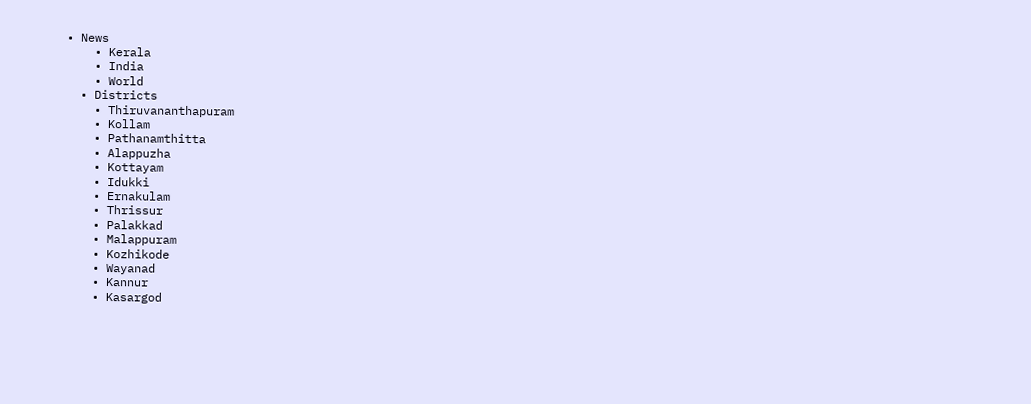• News
    • Kerala
    • India
    • World
  • Districts
    • Thiruvananthapuram
    • Kollam
    • Pathanamthitta
    • Alappuzha
    • Kottayam
    • Idukki
    • Ernakulam
    • Thrissur
    • Palakkad
    • Malappuram
    • Kozhikode
    • Wayanad
    • Kannur
    • Kasargod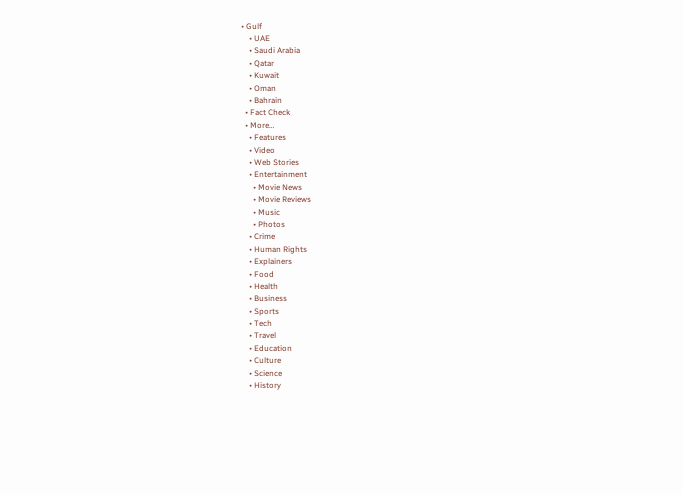• Gulf
    • UAE
    • Saudi Arabia
    • Qatar
    • Kuwait
    • Oman
    • Bahrain
  • Fact Check
  • More…
    • Features
    • Video
    • Web Stories
    • Entertainment
      • Movie News
      • Movie Reviews
      • Music
      • Photos
    • Crime
    • Human Rights
    • Explainers
    • Food
    • Health
    • Business
    • Sports
    • Tech
    • Travel
    • Education
    • Culture
    • Science
    • History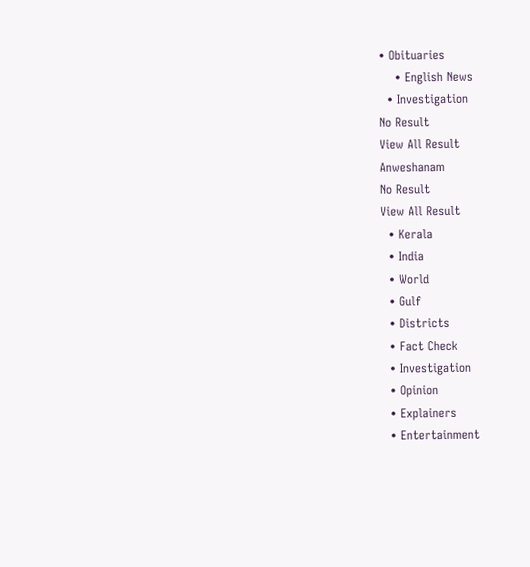• Obituaries
    • English News
  • Investigation
No Result
View All Result
Anweshanam
No Result
View All Result
  • Kerala
  • India
  • World
  • Gulf
  • Districts
  • Fact Check
  • Investigation
  • Opinion
  • Explainers
  • Entertainment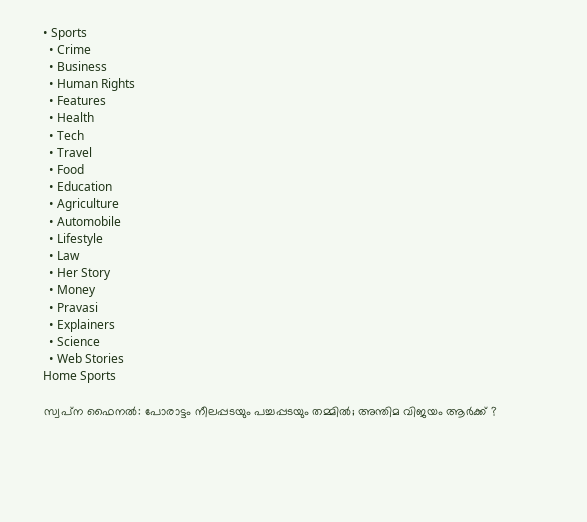• Sports
  • Crime
  • Business
  • Human Rights
  • Features
  • Health
  • Tech
  • Travel
  • Food
  • Education
  • Agriculture
  • Automobile
  • Lifestyle
  • Law
  • Her Story
  • Money
  • Pravasi
  • Explainers
  • Science
  • Web Stories
Home Sports

സ്വപ്‌ന ഫൈനല്‍: പോരാട്ടം നീലപ്പടയും പച്ചപ്പടയും തമ്മില്‍; അന്തിമ വിജയം ആര്‍ക്ക് ?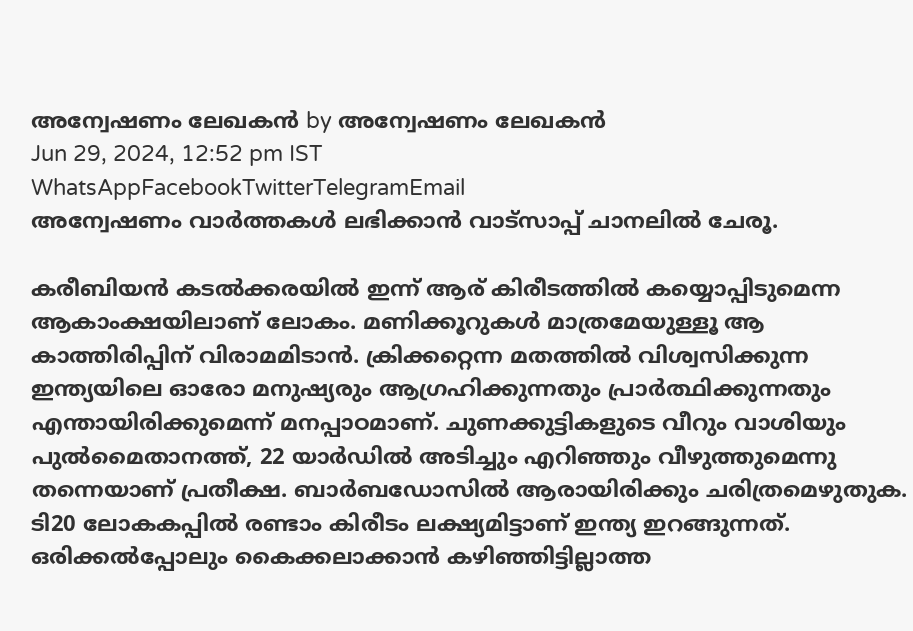അന്വേഷണം ലേഖകൻ by അന്വേഷണം ലേഖകൻ
Jun 29, 2024, 12:52 pm IST
WhatsAppFacebookTwitterTelegramEmail
അന്വേഷണം വാർത്തകൾ ലഭിക്കാന്‍ വാട്സാപ്പ് ചാനലില്‍ ചേരൂ.

കരീബിയന്‍ കടല്‍ക്കരയില്‍ ഇന്ന് ആര് കിരീടത്തില്‍ കയ്യൊപ്പിടുമെന്ന ആകാംക്ഷയിലാണ് ലോകം. മണിക്കൂറുകള്‍ മാത്രമേയുള്ളൂ ആ കാത്തിരിപ്പിന് വിരാമമിടാന്‍. ക്രിക്കറ്റെന്ന മതത്തില്‍ വിശ്വസിക്കുന്ന ഇന്ത്യയിലെ ഓരോ മനുഷ്യരും ആഗ്രഹിക്കുന്നതും പ്രാര്‍ത്ഥിക്കുന്നതും എന്തായിരിക്കുമെന്ന് മനപ്പാഠമാണ്. ചുണക്കുട്ടികളുടെ വീറും വാശിയും പുല്‍മൈതാനത്ത്, 22 യാര്‍ഡില്‍ അടിച്ചും എറിഞ്ഞും വീഴുത്തുമെന്നു തന്നെയാണ് പ്രതീക്ഷ. ബാര്‍ബഡോസില്‍ ആരായിരിക്കും ചരിത്രമെഴുതുക. ടി20 ലോകകപ്പില്‍ രണ്ടാം കിരീടം ലക്ഷ്യമിട്ടാണ് ഇന്ത്യ ഇറങ്ങുന്നത്. ഒരിക്കല്‍പ്പോലും കൈക്കലാക്കാന്‍ കഴിഞ്ഞിട്ടില്ലാത്ത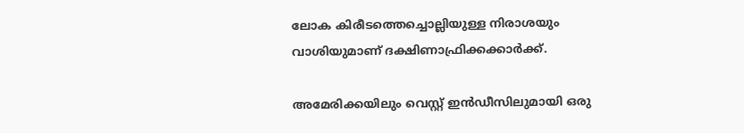ലോക കിരീടത്തെച്ചൊല്ലിയുള്ള നിരാശയും വാശിയുമാണ് ദക്ഷിണാഫ്രിക്കക്കാര്‍ക്ക്.

അമേരിക്കയിലും വെസ്റ്റ് ഇന്‍ഡീസിലുമായി ഒരു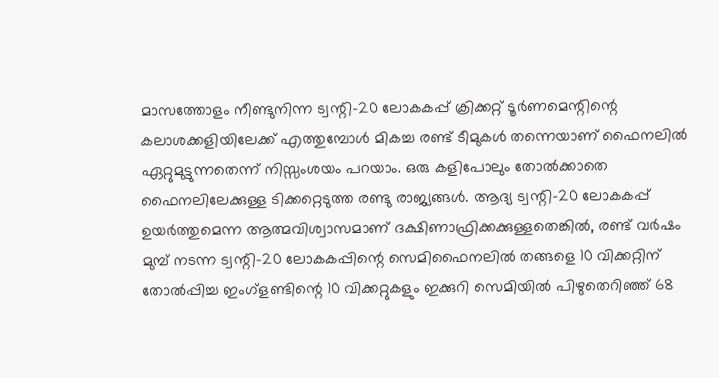മാസത്തോളം നീണ്ടുനിന്ന ട്വന്റി-20 ലോകകപ്പ് ക്രിക്കറ്റ് ടൂര്‍ണമെന്റിന്റെ കലാശക്കളിയിലേക്ക് എത്തുമ്പോള്‍ മികച്ച രണ്ട് ടീമുകള്‍ തന്നെയാണ് ഫൈനലില്‍ ഏറ്റുമുട്ടുന്നതെന്ന് നിസ്സംശയം പറയാം. ഒരു കളിപോലും തോല്‍ക്കാതെ ഫൈനലിലേക്കുള്ള ടിക്കറ്റെടുത്ത രണ്ടു രാജ്യങ്ങള്‍. ആദ്യ ട്വന്റി-20 ലോകകപ്പ് ഉയര്‍ത്തുമെന്ന ആത്മവിശ്വാസമാണ് ദക്ഷിണാഫ്രിക്കക്കുള്ളതെങ്കില്‍, രണ്ട് വര്‍ഷം മുമ്പ് നടന്ന ട്വന്റി-20 ലോകകപ്പിന്റെ സെമിഫൈനലില്‍ തങ്ങളെ 10 വിക്കറ്റിന് തോല്‍പ്പിച്ച ഇംഗ്‌ളണ്ടിന്റെ 10 വിക്കറ്റുകളും ഇക്കുറി സെമിയില്‍ പിഴുതെറിഞ്ഞ് 68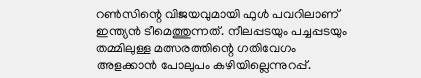റണ്‍സിന്റെ വിജയവുമായി ഫുള്‍ പവറിലാണ് ഇന്ത്യന്‍ ടീമെത്തുന്നത്. നീലപ്പടയും പച്ചപ്പടയും തമ്മിലുള്ള മത്സരത്തിന്റെ ഗതിവേഗം അളക്കാന്‍ പോലുപം കഴിയില്ലെന്നുറപ്പ്.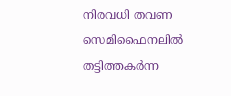നിരവധി തവണ സെമിഫൈനലില്‍ തട്ടിത്തകര്‍ന്ന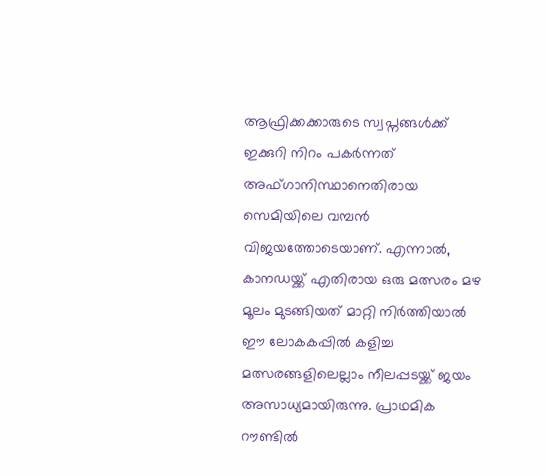ആഫ്രിക്കക്കാരുടെ സ്വപ്നങ്ങള്‍ക്ക് ഇക്കുറി നിറം പകര്‍ന്നത് അഫ്ഗാനിസ്ഥാനെതിരായ സെമിയിലെ വമ്പന്‍ വിജയത്തോടെയാണ്. എന്നാല്‍, കാനഡയ്ക്ക് എതിരായ ഒരു മത്സരം മഴ മൂലം മുടങ്ങിയത് മാറ്റി നിര്‍ത്തിയാല്‍ ഈ ലോകകപ്പില്‍ കളിച്ച മത്സരങ്ങളിലെല്ലാം നീലപ്പടയ്ക്ക് ജയം അസാധ്യമായിരുന്നു. പ്രാഥമിക റൗണ്ടില്‍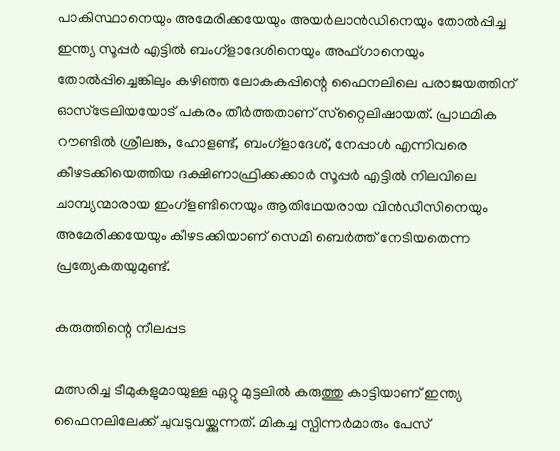പാകിസ്ഥാനെയും അമേരിക്കയേയും അയര്‍ലാന്‍ഡിനെയും തോല്‍പ്പിച്ച ഇന്ത്യ സൂപ്പര്‍ എട്ടില്‍ ബംഗ്‌ളാദേശിനെയും അഫ്ഗാനെയും തോല്‍പ്പിച്ചെങ്കിലും കഴിഞ്ഞ ലോകകപ്പിന്റെ ഫൈനലിലെ പരാജയത്തിന് ഓസ്‌ട്രേലിയയോട് പകരം തീര്‍ത്തതാണ് സ്‌റ്റൈലിഷായത്. പ്രാഥമിക റൗണ്ടില്‍ ശ്രീലങ്ക, ഹോളണ്ട്, ബംഗ്‌ളാദേശ്, നേപ്പാള്‍ എന്നിവരെ കീഴടക്കിയെത്തിയ ദക്ഷിണാഫ്രിക്കക്കാര്‍ സൂപ്പര്‍ എട്ടില്‍ നിലവിലെ ചാമ്പ്യന്മാരായ ഇംഗ്‌ളണ്ടിനെയും ആതിഥേയരായ വിന്‍ഡീസിനെയും അമേരിക്കയേയും കീഴടക്കിയാണ് സെമി ബെര്‍ത്ത് നേടിയതെന്ന പ്രത്യേകതയുമുണ്ട്.

കരുത്തിന്റെ നീലപ്പട

മത്സരിച്ച ടീമുകളുമായുള്ള ഏറ്റു മുട്ടലില്‍ കരുത്തു കാട്ടിയാണ് ഇന്ത്യ ഫൈനലിലേക്ക് ചുവടുവയ്ക്കുന്നത്. മികച്ച സ്പിന്നര്‍മാരും പേസ്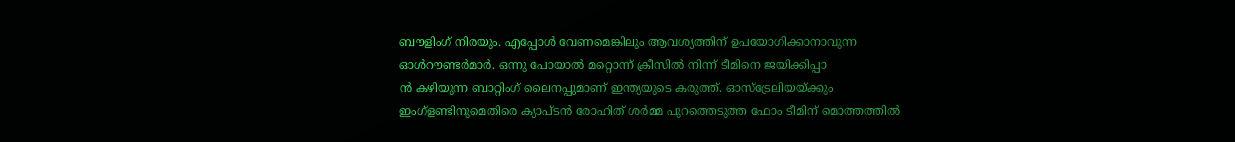ബൗളിംഗ് നിരയും. എപ്പോള്‍ വേണമെങ്കിലും ആവശ്യത്തിന് ഉപയോഗിക്കാനാവുന്ന ഓള്‍റൗണ്ടര്‍മാര്‍. ഒന്നു പോയാല്‍ മറ്റൊന്ന് ക്രീസില്‍ നിന്ന് ടീമിനെ ജയിക്കിപ്പാ
ന്‍ കഴിയുന്ന ബാറ്റിംഗ് ലൈനപ്പുമാണ് ഇന്ത്യയുടെ കരുത്ത്. ഓസ്‌ട്രേലിയയ്ക്കും ഇംഗ്‌ളണ്ടിനുമെതിരെ ക്യാപ്ടന്‍ രോഹിത് ശര്‍മ്മ പുറത്തെടുത്ത ഫോം ടീമിന് മൊത്തത്തില്‍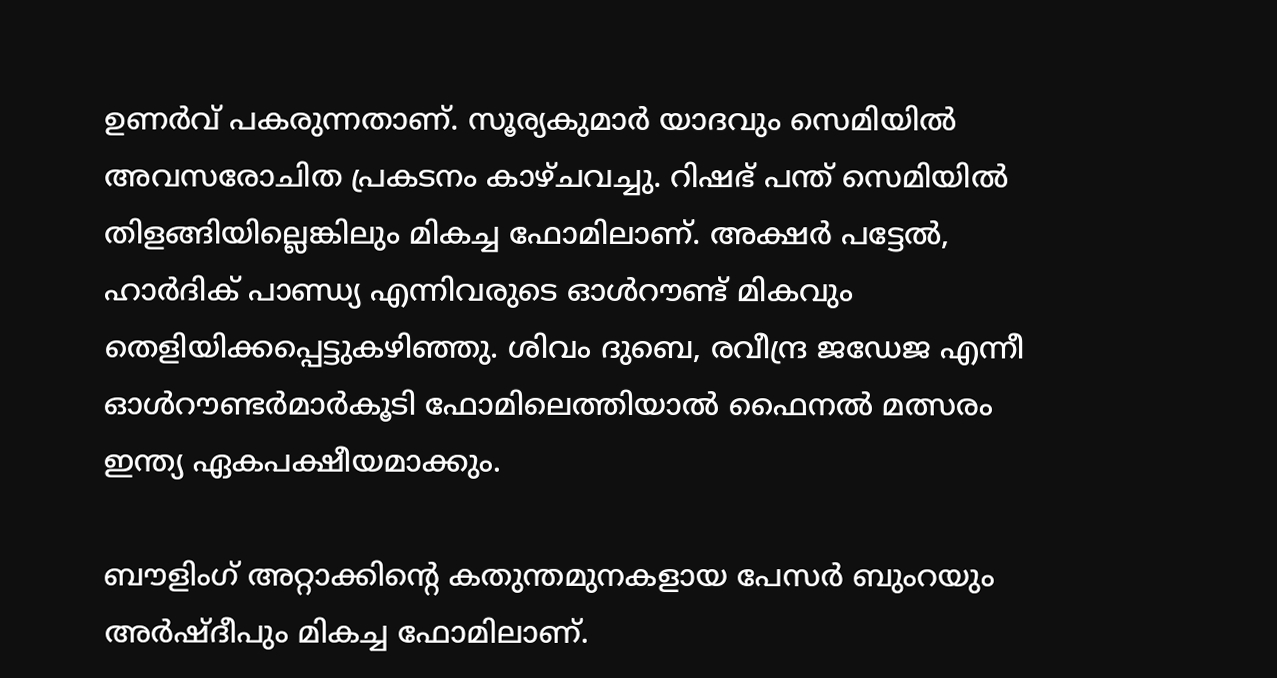ഉണര്‍വ് പകരുന്നതാണ്. സൂര്യകുമാര്‍ യാദവും സെമിയില്‍ അവസരോചിത പ്രകടനം കാഴ്ചവച്ചു. റിഷഭ് പന്ത് സെമിയില്‍ തിളങ്ങിയില്ലെങ്കിലും മികച്ച ഫോമിലാണ്. അക്ഷര്‍ പട്ടേല്‍, ഹാര്‍ദിക് പാണ്ഡ്യ എന്നിവരുടെ ഓള്‍റൗണ്ട് മികവും തെളിയിക്കപ്പെട്ടുകഴിഞ്ഞു. ശിവം ദുബെ, രവീന്ദ്ര ജഡേജ എന്നീ ഓള്‍റൗണ്ടര്‍മാര്‍കൂടി ഫോമിലെത്തിയാല്‍ ഫൈനല്‍ മത്സരം ഇന്ത്യ ഏകപക്ഷീയമാക്കും.

ബൗളിംഗ് അറ്റാക്കിന്റെ കതുന്തമുനകളായ പേസര്‍ ബുംറയും അര്‍ഷ്ദീപും മികച്ച ഫോമിലാണ്.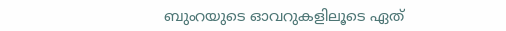ബുംറയുടെ ഓവറുകളിലൂടെ ഏത്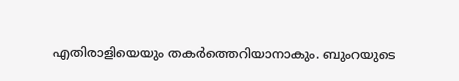എതിരാളിയെയും തകര്‍ത്തെറിയാനാകും. ബുംറയുടെ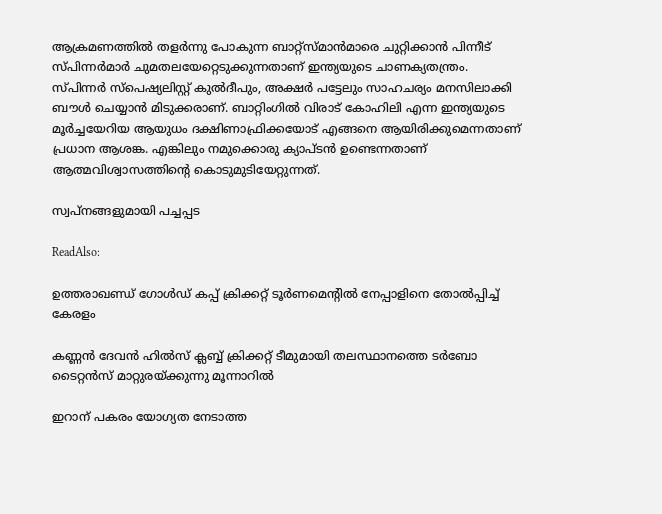ആക്രമണത്തില്‍ തളര്‍ന്നു പോകുന്ന ബാറ്റ്‌സ്മാന്‍മാരെ ചുറ്റിക്കാന്‍ പിന്നീട് സ്പിന്നര്‍മാര്‍ ചുമതലയേറ്റെടുക്കുന്നതാണ് ഇന്ത്യയുടെ ചാണക്യതന്ത്രം. സ്പിന്നര്‍ സ്‌പെഷ്യലിസ്റ്റ് കുല്‍ദീപും, അക്ഷര്‍ പട്ടേലും സാഹചര്യം മനസിലാക്കി ബൗള്‍ ചെയ്യാന്‍ മിടുക്കരാണ്. ബാറ്റിംഗില്‍ വിരാട് കോഹിലി എന്ന ഇന്ത്യയുടെ മൂര്‍ച്ചയേറിയ ആയുധം ദക്ഷിണാഫ്രിക്കയോട് എങ്ങനെ ആയിരിക്കുമെന്നതാണ് പ്രധാന ആശങ്ക. എങ്കിലും നമുക്കൊരു ക്യാപ്ടന്‍ ഉണ്ടെന്നതാണ് ആത്മവിശ്വാസത്തിന്റെ കൊടുമുടിയേറ്റുന്നത്.

സ്വപ്‌നങ്ങളുമായി പച്ചപ്പട

ReadAlso:

ഉത്തരാഖണ്ഡ് ഗോള്‍ഡ് കപ്പ് ക്രിക്കറ്റ് ടൂര്‍ണമെന്റില്‍ നേപ്പാളിനെ തോല്‍പ്പിച്ച് കേരളം

കണ്ണന്‍ ദേവന്‍ ഹില്‍സ് ക്ലബ്ബ് ക്രിക്കറ്റ് ടീമുമായി തലസ്ഥാനത്തെ ടര്‍ബോ ടൈറ്റന്‍സ് മാറ്റുരയ്ക്കുന്നു മൂന്നാറില്‍

ഇറാന് പകരം യോഗ്യത നേടാത്ത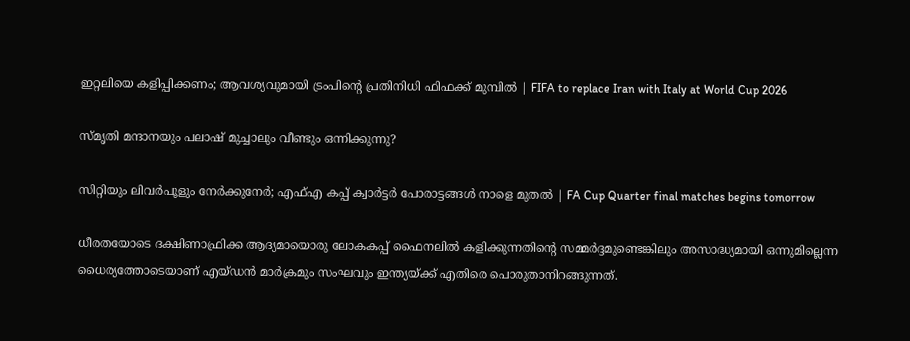ഇറ്റലിയെ കളിപ്പിക്കണം; ആവശ്യവുമായി ട്രംപിന്റെ പ്രതിനിധി ഫിഫക്ക് മുമ്പില്‍ | FIFA to replace Iran with Italy at World Cup 2026

സ്മൃതി മന്ദാനയും പലാഷ് മുച്ചാലും വീണ്ടും ഒന്നിക്കുന്നു?

സിറ്റിയും ലിവര്‍പൂളും നേര്‍ക്കുനേര്‍; എഫ്എ കപ്പ് ക്വാര്‍ട്ടര്‍ പോരാട്ടങ്ങള്‍ നാളെ മുതല്‍ | FA Cup Quarter final matches begins tomorrow

ധീരതയോടെ ദക്ഷിണാഫ്രിക്ക ആദ്യമായൊരു ലോകകപ്പ് ഫൈനലില്‍ കളിക്കുന്നതിന്റെ സമ്മര്‍ദ്ദമുണ്ടെങ്കിലും അസാദ്ധ്യമായി ഒന്നുമില്ലെന്ന ധൈര്യത്തോടെയാണ് എയ്ഡന്‍ മാര്‍ക്രമും സംഘവും ഇന്ത്യയ്ക്ക് എതിരെ പൊരുതാനിറങ്ങുന്നത്.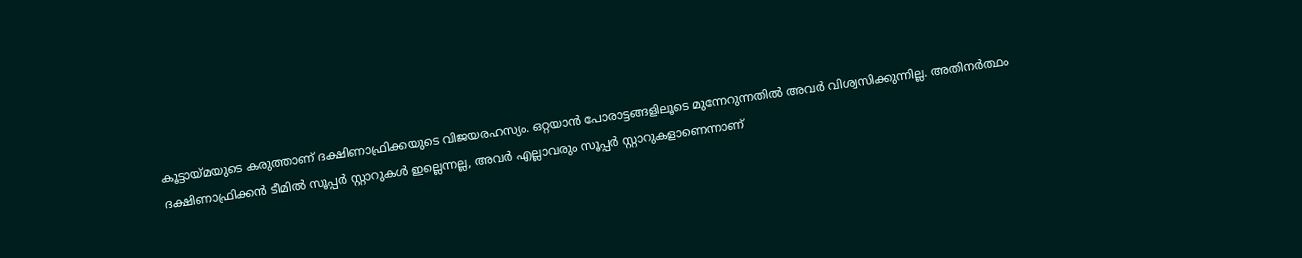കൂട്ടായ്മയുടെ കരുത്താണ് ദക്ഷിണാഫ്രിക്കയുടെ വിജയരഹസ്യം. ഒറ്റയാന്‍ പോരാട്ടങ്ങളിലൂടെ മുന്നേറുന്നതില്‍ അവര്‍ വിശ്വസിക്കുന്നില്ല. അതിനര്‍ത്ഥം ദക്ഷിണാഫ്രിക്കന്‍ ടീമില്‍ സൂപ്പര്‍ സ്റ്റാറുകള്‍ ഇല്ലെന്നല്ല, അവര്‍ എല്ലാവരും സൂപ്പര്‍ സ്റ്റാറുകളാണെന്നാണ്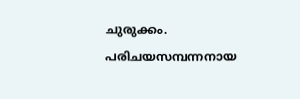ചുരുക്കം. പരിചയസമ്പന്നനായ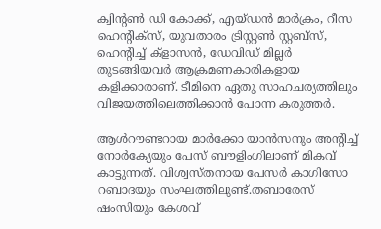ക്വിന്റണ്‍ ഡി കോക്ക്, എയ്ഡന്‍ മാര്‍ക്രം, റീസ ഹെന്റിക്‌സ്, യുവതാരം ട്രിസ്റ്റണ്‍ സ്റ്റബ്‌സ്, ഹെന്റിച്ച് ക്‌ളാസന്‍, ഡേവിഡ് മില്ലര്‍ തുടങ്ങിയവര്‍ ആക്രമണകാരികളായ കളിക്കാരാണ്. ടീമിനെ ഏതു സാഹചര്യത്തിലും വിജയത്തിലെത്തിക്കാന്‍ പോന്ന കരുത്തര്‍.

ആള്‍റൗണ്ടറായ മാര്‍ക്കോ യാന്‍സനും അന്റിച്ച് നോര്‍ക്യേയും പേസ് ബൗളിംഗിലാണ് മികവ് കാട്ടുന്നത്. വിശ്വസ്തനായ പേസര്‍ കാഗിസോ റബാദയും സംഘത്തിലുണ്ട്.തബാരേസ് ഷംസിയും കേശവ്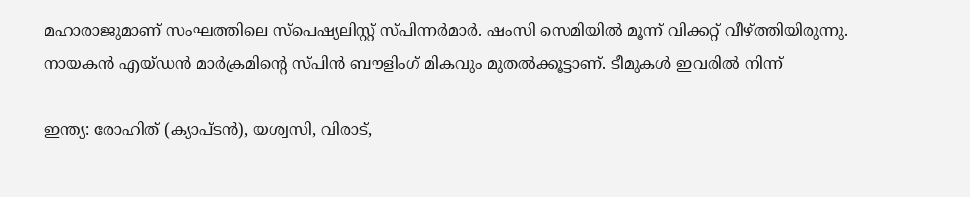മഹാരാജുമാണ് സംഘത്തിലെ സ്‌പെഷ്യലിസ്റ്റ് സ്പിന്നര്‍മാര്‍. ഷംസി സെമിയില്‍ മൂന്ന് വിക്കറ്റ് വീഴ്ത്തിയിരുന്നു. നായകന്‍ എയ്ഡന്‍ മാര്‍ക്രമിന്റെ സ്പിന്‍ ബൗളിംഗ് മികവും മുതല്‍ക്കൂട്ടാണ്. ടീമുകള്‍ ഇവരില്‍ നിന്ന്

ഇന്ത്യ: രോഹിത് (ക്യാപ്ടന്‍), യശ്വസി, വിരാട്,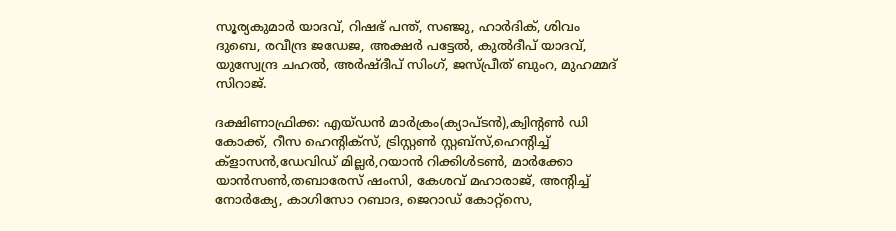സൂര്യകുമാര്‍ യാദവ്, റിഷഭ് പന്ത്, സഞ്ജു, ഹാര്‍ദിക്, ശിവം ദുബെ, രവീന്ദ്ര ജഡേജ, അക്ഷര്‍ പട്ടേല്‍, കുല്‍ദീപ് യാദവ്, യുസ്വേന്ദ്ര ചഹല്‍, അര്‍ഷ്ദീപ് സിംഗ്, ജസ്പ്രീത് ബുംറ, മുഹമ്മദ് സിറാജ്.

ദക്ഷിണാഫ്രിക്ക: എയ്ഡന്‍ മാര്‍ക്രം(ക്യാപ്ടന്‍),ക്വിന്റണ്‍ ഡി കോക്ക്, റീസ ഹെന്റിക്‌സ്, ട്രിസ്റ്റണ്‍ സ്റ്റബ്‌സ്,ഹെന്റിച്ച് ക്‌ളാസന്‍,ഡേവിഡ് മില്ലര്‍,റയാന്‍ റിക്കിള്‍ടണ്‍, മാര്‍ക്കോ യാന്‍സണ്‍,തബാരേസ് ഷംസി, കേശവ് മഹാരാജ്, അന്റിച്ച് നോര്‍ക്യേ, കാഗിസോ റബാദ, ജെറാഡ് കോറ്റ്‌സെ,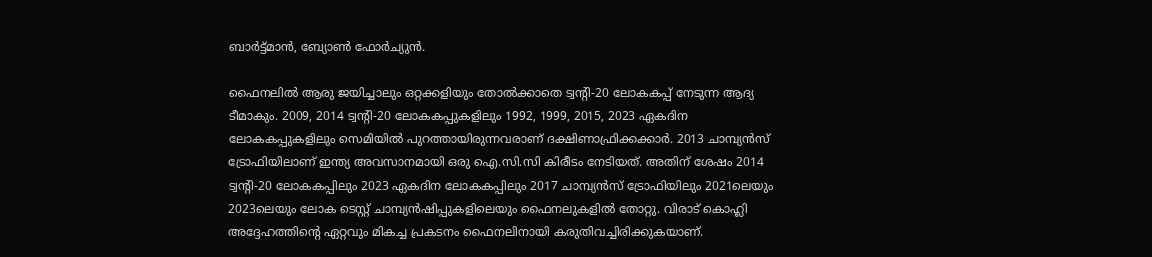ബാര്‍ട്ട്മാന്‍, ബ്യോണ്‍ ഫോര്‍ച്യുന്‍.

ഫൈനലില്‍ ആരു ജയിച്ചാലും ഒറ്റക്കളിയും തോല്‍ക്കാതെ ട്വന്റി-20 ലോകകപ്പ് നേടുന്ന ആദ്യ ടീമാകും. 2009, 2014 ട്വന്റി-20 ലോകകപ്പുകളിലും 1992, 1999, 2015, 2023 ഏകദിന ലോകകപ്പുകളിലും സെമിയില്‍ പുറത്തായിരുന്നവരാണ് ദക്ഷിണാഫ്രിക്കക്കാര്‍. 2013 ചാമ്പ്യന്‍സ് ട്രോഫിയിലാണ് ഇന്ത്യ അവസാനമായി ഒരു ഐ.സി.സി കിരീടം നേടിയത്. അതിന് ശേഷം 2014 ട്വന്റി-20 ലോകകപ്പിലും 2023 ഏകദിന ലോകകപ്പിലും 2017 ചാമ്പ്യന്‍സ് ട്രോഫിയിലും 2021ലെയും 2023ലെയും ലോക ടെസ്റ്റ് ചാമ്പ്യന്‍ഷിപ്പുകളിലെയും ഫൈനലുകളില്‍ തോറ്റു. വിരാട് കൊഹ്ലി അദ്ദേഹത്തിന്റെ ഏറ്റവും മികച്ച പ്രകടനം ഫൈനലിനായി കരുതിവച്ചിരിക്കുകയാണ്.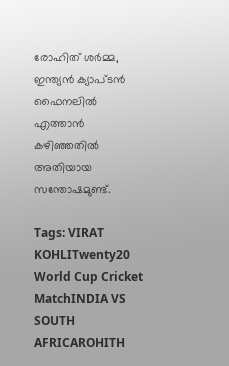രോഹിത് ശര്‍മ്മ, ഇന്ത്യന്‍ ക്യാപ്ടന്‍ ഫൈനലില്‍ എത്താന്‍ കഴിഞ്ഞതില്‍ അതിയായ സന്തോഷമുണ്ട്.

Tags: VIRAT KOHLITwenty20 World Cup Cricket MatchINDIA VS SOUTH AFRICAROHITH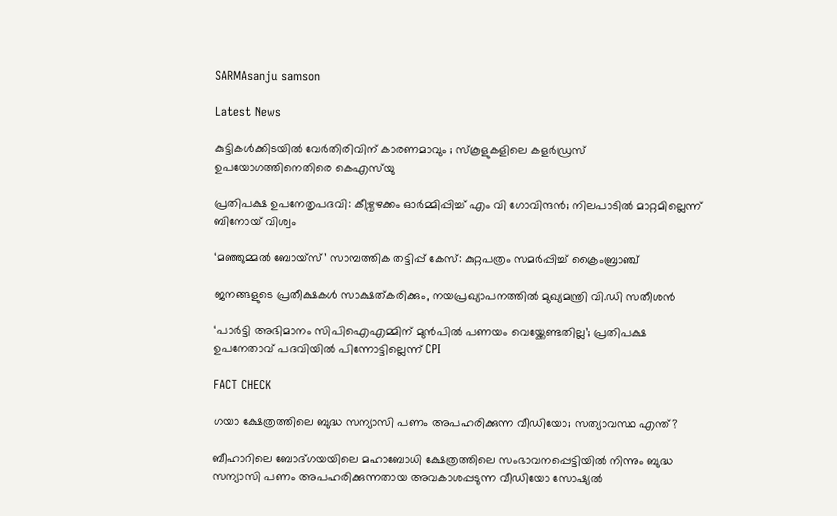SARMAsanju samson

Latest News

കുട്ടികൾക്കിടയിൽ വേർതിരിവിന് കാരണമാവും ; സ്കൂളുകളിലെ കളർഡ്രസ് ഉപയോഗത്തിനെതിരെ കെഎസ്‍യു

പ്രതിപക്ഷ ഉപനേതൃപദവി: കീഴ്വഴക്കം ഓർമ്മിപ്പിച്ച് എം വി ഗോവിന്ദൻ; നിലപാടിൽ മാറ്റമില്ലെന്ന് ബിനോയ് വിശ്വം

‘മഞ്ഞുമ്മൽ ബോയ്സ്’ സാമ്പത്തിക തട്ടിപ്പ് കേസ്: കുറ്റപത്രം സമർപ്പിച്ച് ക്രൈംബ്രാഞ്ച്

ജനങ്ങളുടെ പ്രതീക്ഷകൾ സാക്ഷത്കരിക്കും, നയപ്രഖ്യാപനത്തിൽ മുഖ്യമന്ത്രി വി.ഡി സതീശന്‍

‘പാർട്ടി അഭിമാനം സിപിഐഎമ്മിന് മുൻപിൽ പണയം വെയ്ക്കേണ്ടതില്ല’; പ്രതിപക്ഷ ഉപനേതാവ് പദവിയിൽ പിന്നോട്ടില്ലെന്ന് CPI

FACT CHECK

ഗയാ ക്ഷേത്രത്തിലെ ബുദ്ധ സന്യാസി പണം അപഹരിക്കുന്ന വീഡിയോ; സത്യാവസ്ഥ എന്ത്?

ബീഹാറിലെ ബോദ്ഗയയിലെ മഹാബോധി ക്ഷേത്രത്തിലെ സംഭാവനപ്പെട്ടിയില്‍ നിന്നും ബുദ്ധ സന്യാസി പണം അപഹരിക്കുന്നതായ അവകാശപ്പടുന്ന വീഡിയോ സോഷ്യല്‍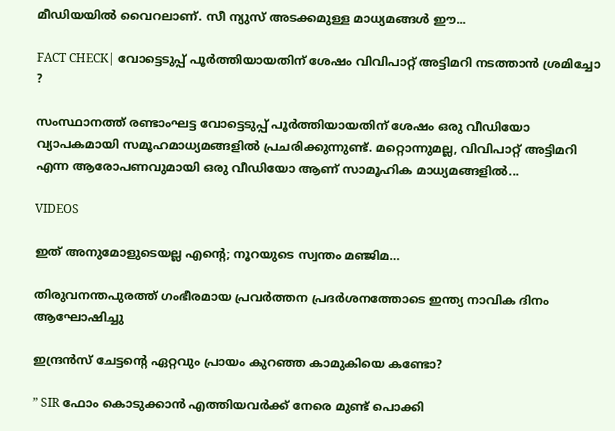മീഡിയയില്‍ വൈറലാണ്. സീ ന്യുസ് അടക്കമുള്ള മാധ്യമങ്ങള്‍ ഈ...

FACT CHECK| വോട്ടെടുപ്പ് പൂർത്തിയായതിന് ശേഷം വിവിപാറ്റ് അട്ടിമറി നടത്താൻ ശ്രമിച്ചോ ?

സംസ്ഥാനത്ത് രണ്ടാംഘട്ട വോട്ടെടുപ്പ് പൂർത്തിയായതിന് ശേഷം ഒരു വീഡിയോ വ്യാപകമായി സമൂഹമാധ്യമങ്ങളിൽ പ്രചരിക്കുന്നുണ്ട്. മറ്റൊന്നുമല്ല, വിവിപാറ്റ് അട്ടിമറി എന്ന ആരോപണവുമായി ഒരു വീഡിയോ ആണ് സാമൂഹിക മാധ്യമങ്ങളിൽ...

VIDEOS

ഇത് അനുമോളുടെയല്ല എന്റെ; നൂറയുടെ സ്വന്തം മഞ്ജിമ…

തിരുവനന്തപുരത്ത് ഗംഭീരമായ പ്രവർത്തന പ്രദർശനത്തോടെ ഇന്ത്യ നാവിക ദിനം ആഘോഷിച്ചു

ഇന്ദ്രൻസ് ചേട്ടന്റെ ഏറ്റവും പ്രായം കുറഞ്ഞ കാമുകിയെ കണ്ടോ?

” SIR ഫോം കൊടുക്കാൻ എത്തിയവർക്ക് നേരെ മുണ്ട് പൊക്കി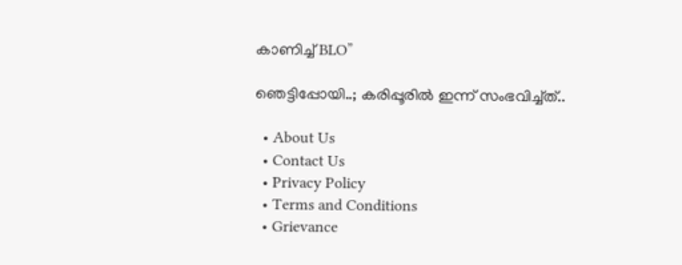കാണിച്ച് BLO”

ഞെട്ടിപ്പോയി..; കരിപ്പൂരിൽ ഇന്ന് സംഭവിച്ച്ത്..

  • About Us
  • Contact Us
  • Privacy Policy
  • Terms and Conditions
  • Grievance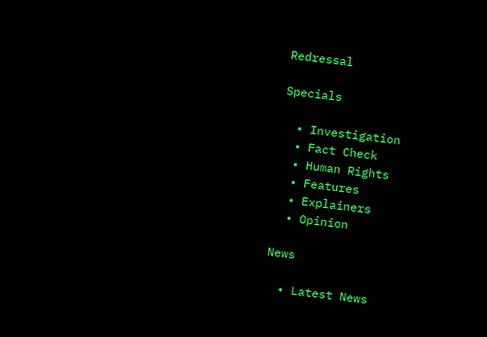Redressal

Specials

  • Investigation
  • Fact Check
  • Human Rights
  • Features
  • Explainers
  • Opinion

News

  • Latest News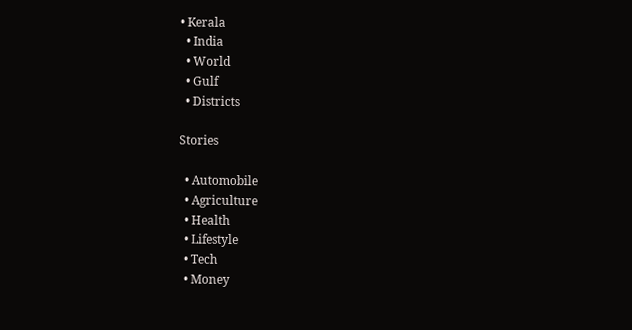• Kerala
  • India
  • World
  • Gulf
  • Districts

Stories

  • Automobile
  • Agriculture
  • Health
  • Lifestyle
  • Tech
  • Money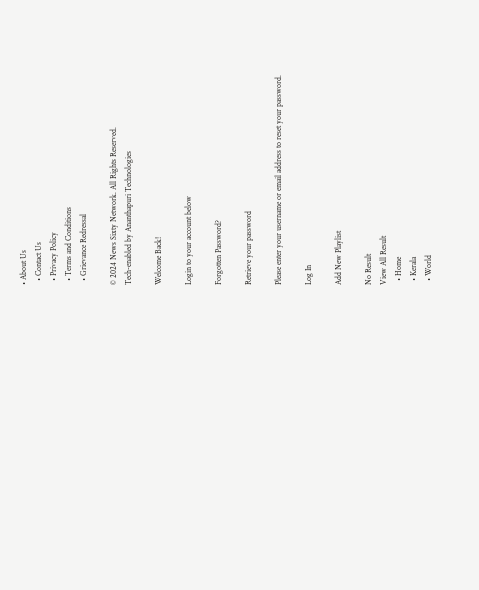• About Us
  • Contact Us
  • Privacy Policy
  • Terms and Conditions
  • Grievance Redressal

© 2024 News Sixty Network. All Rights Reserved.
Tech-enabled by Ananthapuri Technologies

Welcome Back!

Login to your account below

Forgotten Password?

Retrieve your password

Please enter your username or email address to reset your password.

Log In

Add New Playlist

No Result
View All Result
  • Home
  • Kerala
  • World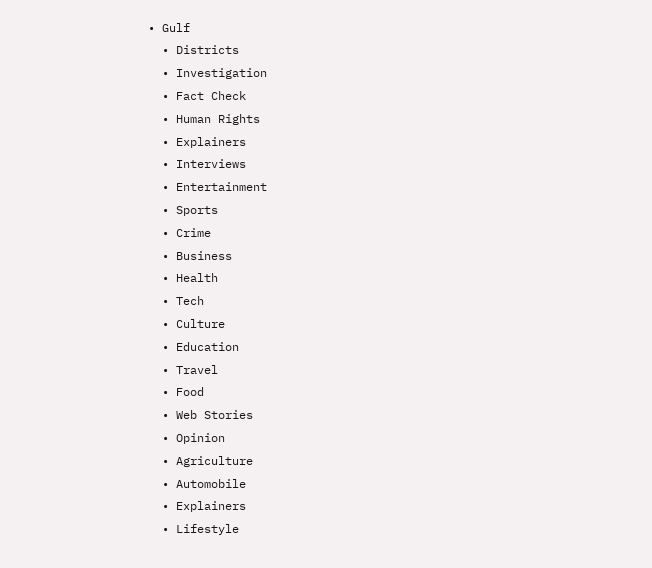• Gulf
  • Districts
  • Investigation
  • Fact Check
  • Human Rights
  • Explainers
  • Interviews
  • Entertainment
  • Sports
  • Crime
  • Business
  • Health
  • Tech
  • Culture
  • Education
  • Travel
  • Food
  • Web Stories
  • Opinion
  • Agriculture
  • Automobile
  • Explainers
  • Lifestyle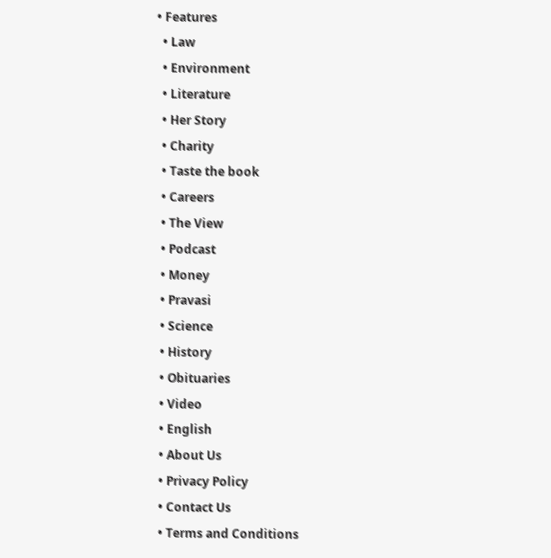• Features
  • Law
  • Environment
  • Literature
  • Her Story
  • Charity
  • Taste the book
  • Careers
  • The View
  • Podcast
  • Money
  • Pravasi
  • Science
  • History
  • Obituaries
  • Video
  • English
  • About Us
  • Privacy Policy
  • Contact Us
  • Terms and Conditions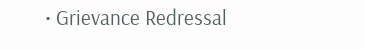• Grievance Redressal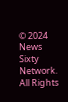© 2024 News Sixty Network. All Rights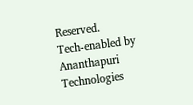Reserved.
Tech-enabled by Ananthapuri Technologies